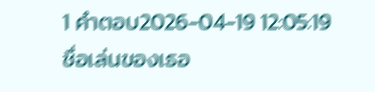1 คำตอบ2026-04-19 12:05:19
ชื่อเล่นของเธอ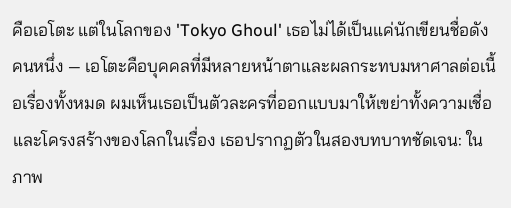คือเอโตะ แต่ในโลกของ 'Tokyo Ghoul' เธอไม่ได้เป็นแค่นักเขียนชื่อดังคนหนึ่ง — เอโตะคือบุคคลที่มีหลายหน้าตาและผลกระทบมหาศาลต่อเนื้อเรื่องทั้งหมด ผมเห็นเธอเป็นตัวละครที่ออกแบบมาให้เขย่าทั้งความเชื่อและโครงสร้างของโลกในเรื่อง เธอปรากฏตัวในสองบทบาทชัดเจน: ในภาพ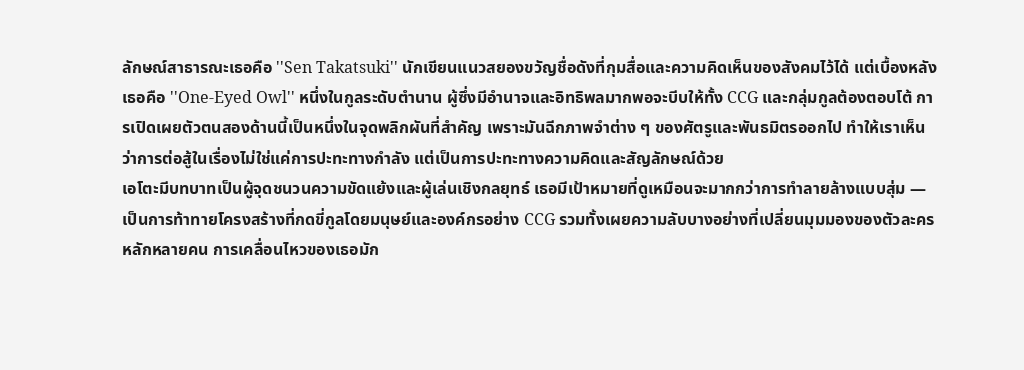ลักษณ์สาธารณะเธอคือ ''Sen Takatsuki'' นักเขียนแนวสยองขวัญชื่อดังที่กุมสื่อและความคิดเห็นของสังคมไว้ได้ แต่เบื้องหลังเธอคือ ''One-Eyed Owl'' หนึ่งในกูลระดับตำนาน ผู้ซึ่งมีอำนาจและอิทธิพลมากพอจะบีบให้ทั้ง CCG และกลุ่มกูลต้องตอบโต้ การเปิดเผยตัวตนสองด้านนี้เป็นหนึ่งในจุดพลิกผันที่สำคัญ เพราะมันฉีกภาพจำต่าง ๆ ของศัตรูและพันธมิตรออกไป ทำให้เราเห็นว่าการต่อสู้ในเรื่องไม่ใช่แค่การปะทะทางกำลัง แต่เป็นการปะทะทางความคิดและสัญลักษณ์ด้วย
เอโตะมีบทบาทเป็นผู้จุดชนวนความขัดแย้งและผู้เล่นเชิงกลยุทธ์ เธอมีเป้าหมายที่ดูเหมือนจะมากกว่าการทำลายล้างแบบสุ่ม — เป็นการท้าทายโครงสร้างที่กดขี่กูลโดยมนุษย์และองค์กรอย่าง CCG รวมทั้งเผยความลับบางอย่างที่เปลี่ยนมุมมองของตัวละครหลักหลายคน การเคลื่อนไหวของเธอมัก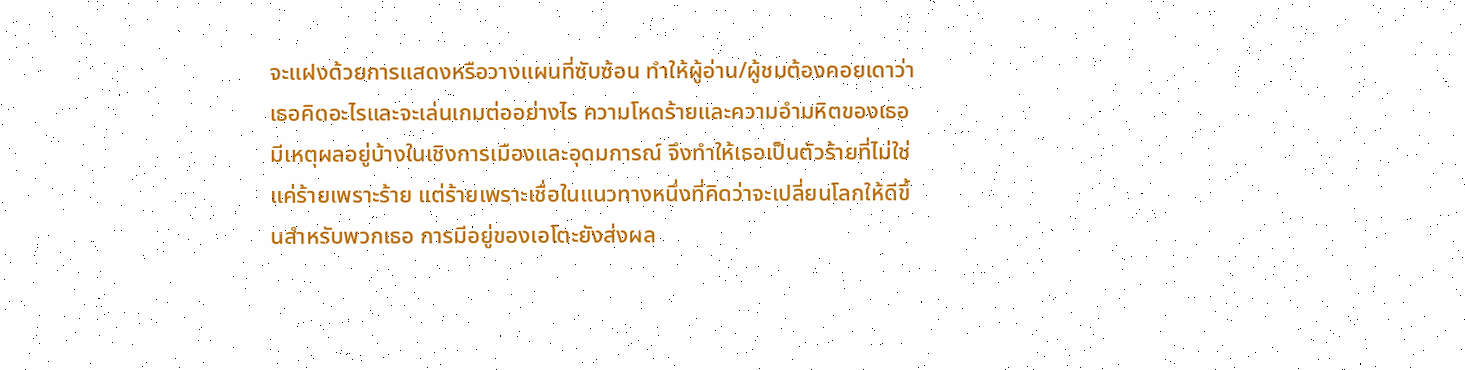จะแฝงด้วยการแสดงหรือวางแผนที่ซับซ้อน ทำให้ผู้อ่าน/ผู้ชมต้องคอยเดาว่าเธอคิดอะไรและจะเล่นเกมต่ออย่างไร ความโหดร้ายและความอำมหิตของเธอมีเหตุผลอยู่บ้างในเชิงการเมืองและอุดมการณ์ จึงทำให้เธอเป็นตัวร้ายที่ไม่ใช่แค่ร้ายเพราะร้าย แต่ร้ายเพราะเชื่อในแนวทางหนึ่งที่คิดว่าจะเปลี่ยนโลกให้ดีขึ้นสำหรับพวกเธอ การมีอยู่ของเอโตะยังส่งผล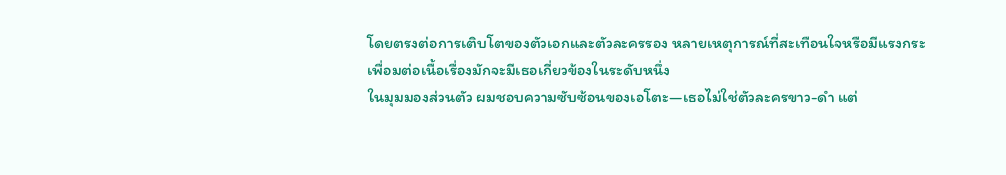โดยตรงต่อการเติบโตของตัวเอกและตัวละครรอง หลายเหตุการณ์ที่สะเทือนใจหรือมีแรงกระเพื่อมต่อเนื้อเรื่องมักจะมีเธอเกี่ยวข้องในระดับหนึ่ง
ในมุมมองส่วนตัว ผมชอบความซับซ้อนของเอโตะ—เธอไม่ใช่ตัวละครขาว-ดำ แต่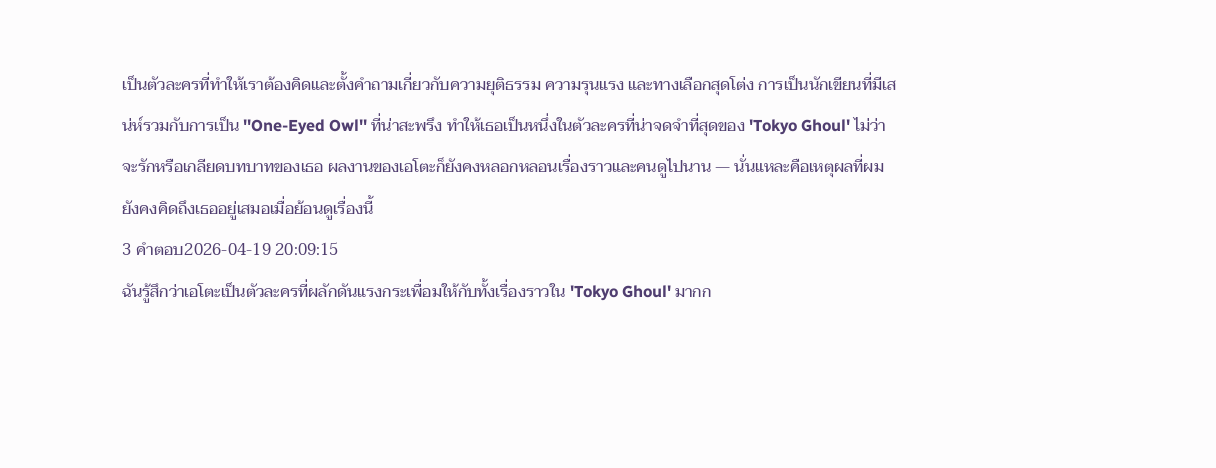เป็นตัวละครที่ทำให้เราต้องคิดและตั้งคำถามเกี่ยวกับความยุติธรรม ความรุนแรง และทางเลือกสุดโต่ง การเป็นนักเขียนที่มีเสน่ห์รวมกับการเป็น ''One-Eyed Owl'' ที่น่าสะพรึง ทำให้เธอเป็นหนึ่งในตัวละครที่น่าจดจำที่สุดของ 'Tokyo Ghoul' ไม่ว่าจะรักหรือเกลียดบทบาทของเธอ ผลงานของเอโตะก็ยังคงหลอกหลอนเรื่องราวและคนดูไปนาน — นั่นแหละคือเหตุผลที่ผมยังคงคิดถึงเธออยู่เสมอเมื่อย้อนดูเรื่องนี้
3 คำตอบ2026-04-19 20:09:15
ฉันรู้สึกว่าเอโตะเป็นตัวละครที่ผลักดันแรงกระเพื่อมให้กับทั้งเรื่องราวใน 'Tokyo Ghoul' มากก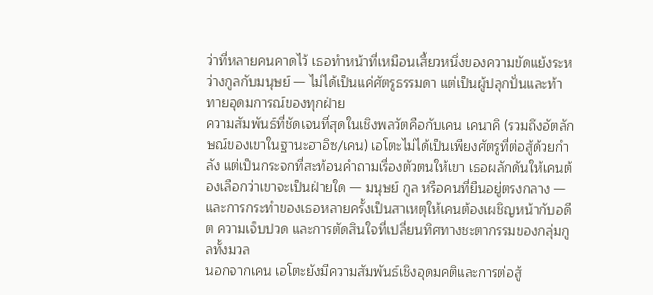ว่าที่หลายคนคาดไว้ เธอทำหน้าที่เหมือนเสี้ยวหนึ่งของความขัดแย้งระหว่างกูลกับมนุษย์ — ไม่ได้เป็นแค่ศัตรูธรรมดา แต่เป็นผู้ปลุกปั่นและท้าทายอุดมการณ์ของทุกฝ่าย
ความสัมพันธ์ที่ชัดเจนที่สุดในเชิงพลวัตคือกับเคน เคนาคิ (รวมถึงอัตลักษณ์ของเขาในฐานะฮาอิซ/เคน) เอโตะไม่ได้เป็นเพียงศัตรูที่ต่อสู้ด้วยกำลัง แต่เป็นกระจกที่สะท้อนคำถามเรื่องตัวตนให้เขา เธอผลักดันให้เคนต้องเลือกว่าเขาจะเป็นฝ่ายใด — มนุษย์ กูล หรือคนที่ยืนอยู่ตรงกลาง — และการกระทำของเธอหลายครั้งเป็นสาเหตุให้เคนต้องเผชิญหน้ากับอดีต ความเจ็บปวด และการตัดสินใจที่เปลี่ยนทิศทางชะตากรรมของกลุ่มกูลทั้งมวล
นอกจากเคน เอโตะยังมีความสัมพันธ์เชิงอุดมคติและการต่อสู้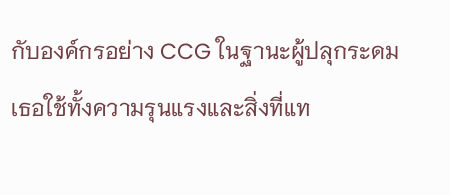กับองค์กรอย่าง CCG ในฐานะผู้ปลุกระดม เธอใช้ทั้งความรุนแรงและสิ่งที่แท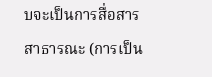บจะเป็นการสื่อสารสาธารณะ (การเป็น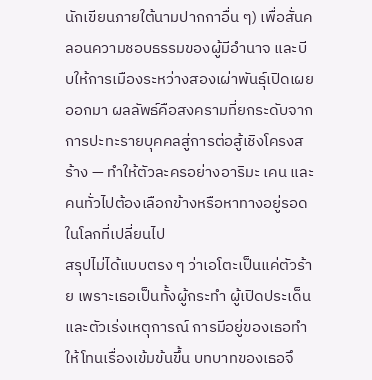นักเขียนภายใต้นามปากกาอื่น ๆ) เพื่อสั่นคลอนความชอบธรรมของผู้มีอำนาจ และบีบให้การเมืองระหว่างสองเผ่าพันธุ์เปิดเผยออกมา ผลลัพธ์คือสงครามที่ยกระดับจากการปะทะรายบุคคลสู่การต่อสู้เชิงโครงสร้าง — ทำให้ตัวละครอย่างอาริมะ เคน และคนทั่วไปต้องเลือกข้างหรือหาทางอยู่รอดในโลกที่เปลี่ยนไป
สรุปไม่ได้แบบตรง ๆ ว่าเอโตะเป็นแค่ตัวร้าย เพราะเธอเป็นทั้งผู้กระทำ ผู้เปิดประเด็น และตัวเร่งเหตุการณ์ การมีอยู่ของเธอทำให้โทนเรื่องเข้มข้นขึ้น บทบาทของเธอจึ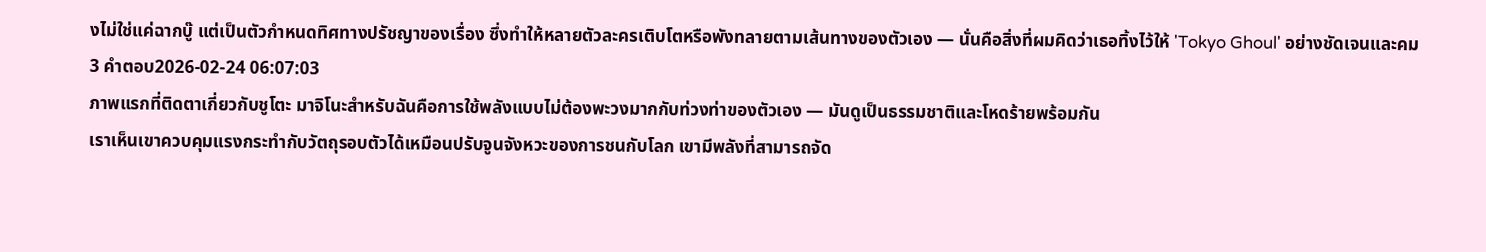งไม่ใช่แค่ฉากบู๊ แต่เป็นตัวกำหนดทิศทางปรัชญาของเรื่อง ซึ่งทำให้หลายตัวละครเติบโตหรือพังทลายตามเส้นทางของตัวเอง — นั่นคือสิ่งที่ผมคิดว่าเธอทิ้งไว้ให้ 'Tokyo Ghoul' อย่างชัดเจนและคม
3 คำตอบ2026-02-24 06:07:03
ภาพแรกที่ติดตาเกี่ยวกับชูโตะ มาจิโนะสำหรับฉันคือการใช้พลังแบบไม่ต้องพะวงมากกับท่วงท่าของตัวเอง — มันดูเป็นธรรมชาติและโหดร้ายพร้อมกัน
เราเห็นเขาควบคุมแรงกระทำกับวัตถุรอบตัวได้เหมือนปรับจูนจังหวะของการชนกับโลก เขามีพลังที่สามารถจัด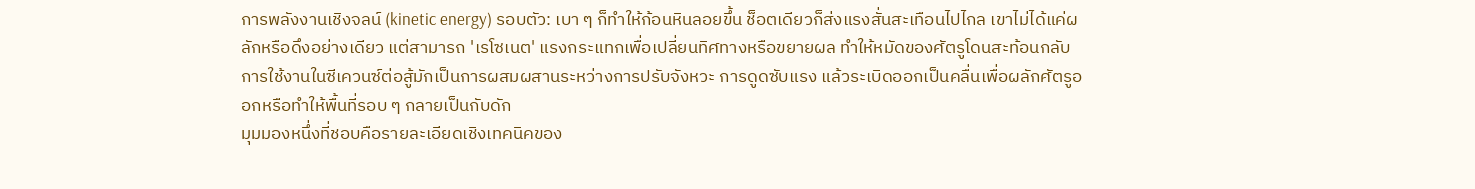การพลังงานเชิงจลน์ (kinetic energy) รอบตัว: เบา ๆ ก็ทำให้ก้อนหินลอยขึ้น ช็อตเดียวก็ส่งแรงสั่นสะเทือนไปไกล เขาไม่ได้แค่ผลักหรือดึงอย่างเดียว แต่สามารถ 'เรโซเนต' แรงกระแทกเพื่อเปลี่ยนทิศทางหรือขยายผล ทำให้หมัดของศัตรูโดนสะท้อนกลับ การใช้งานในซีเควนซ์ต่อสู้มักเป็นการผสมผสานระหว่างการปรับจังหวะ การดูดซับแรง แล้วระเบิดออกเป็นคลื่นเพื่อผลักศัตรูออกหรือทำให้พื้นที่รอบ ๆ กลายเป็นกับดัก
มุมมองหนึ่งที่ชอบคือรายละเอียดเชิงเทคนิคของ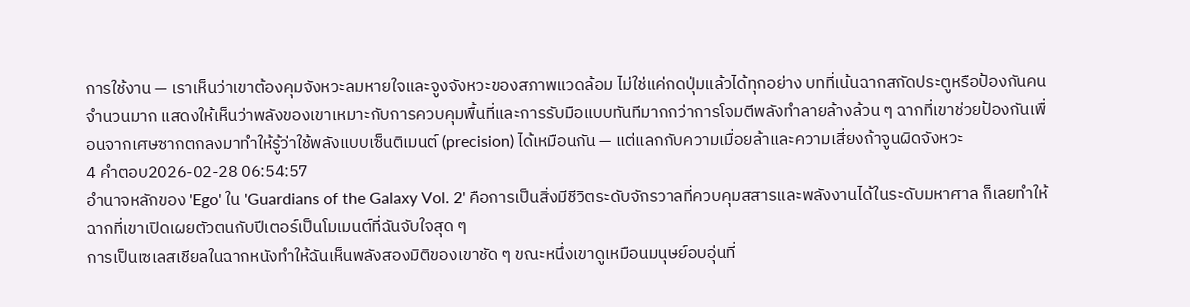การใช้งาน — เราเห็นว่าเขาต้องคุมจังหวะลมหายใจและจูงจังหวะของสภาพแวดล้อม ไม่ใช่แค่กดปุ่มแล้วได้ทุกอย่าง บทที่เน้นฉากสกัดประตูหรือป้องกันคนจำนวนมาก แสดงให้เห็นว่าพลังของเขาเหมาะกับการควบคุมพื้นที่และการรับมือแบบทันทีมากกว่าการโจมตีพลังทำลายล้างล้วน ๆ ฉากที่เขาช่วยป้องกันเพื่อนจากเศษซากตกลงมาทำให้รู้ว่าใช้พลังแบบเซ็นติเมนต์ (precision) ได้เหมือนกัน — แต่แลกกับความเมื่อยล้าและความเสี่ยงถ้าจูนผิดจังหวะ
4 คำตอบ2026-02-28 06:54:57
อำนาจหลักของ 'Ego' ใน 'Guardians of the Galaxy Vol. 2' คือการเป็นสิ่งมีชีวิตระดับจักรวาลที่ควบคุมสสารและพลังงานได้ในระดับมหาศาล ก็เลยทำให้ฉากที่เขาเปิดเผยตัวตนกับปีเตอร์เป็นโมเมนต์ที่ฉันจับใจสุด ๆ
การเป็นเซเลสเชียลในฉากหนังทำให้ฉันเห็นพลังสองมิติของเขาชัด ๆ ขณะหนึ่งเขาดูเหมือนมนุษย์อบอุ่นที่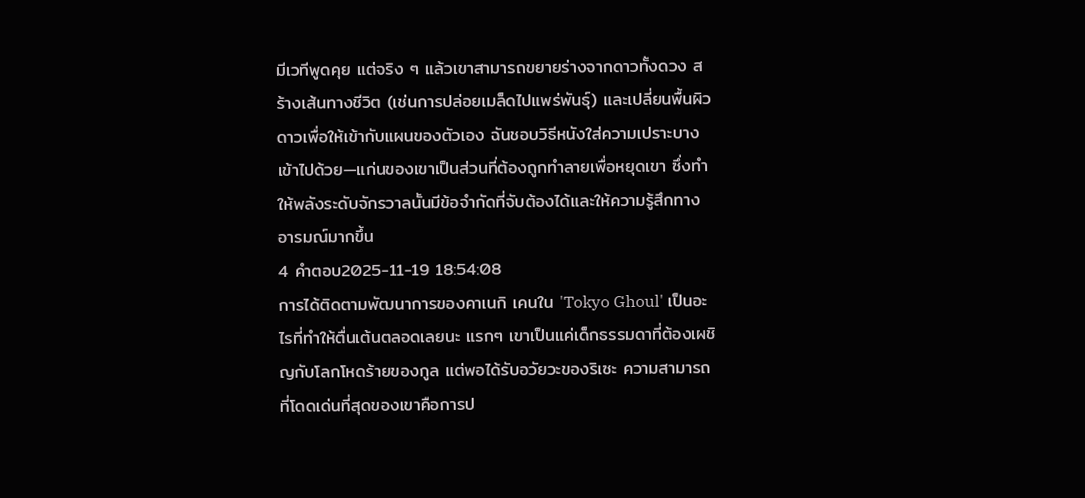มีเวทีพูดคุย แต่จริง ๆ แล้วเขาสามารถขยายร่างจากดาวทั้งดวง สร้างเส้นทางชีวิต (เช่นการปล่อยเมล็ดไปแพร่พันธุ์) และเปลี่ยนพื้นผิวดาวเพื่อให้เข้ากับแผนของตัวเอง ฉันชอบวิธีหนังใส่ความเปราะบางเข้าไปด้วย—แก่นของเขาเป็นส่วนที่ต้องถูกทำลายเพื่อหยุดเขา ซึ่งทำให้พลังระดับจักรวาลนั้นมีข้อจำกัดที่จับต้องได้และให้ความรู้สึกทางอารมณ์มากขึ้น
4 คำตอบ2025-11-19 18:54:08
การได้ติดตามพัฒนาการของคาเนกิ เคนใน 'Tokyo Ghoul' เป็นอะไรที่ทำให้ตื่นเต้นตลอดเลยนะ แรกๆ เขาเป็นแค่เด็กธรรมดาที่ต้องเผชิญกับโลกโหดร้ายของกูล แต่พอได้รับอวัยวะของริเซะ ความสามารถที่โดดเด่นที่สุดของเขาคือการป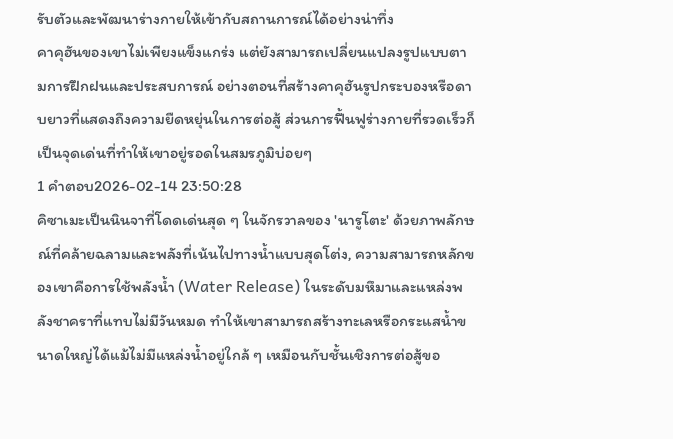รับตัวและพัฒนาร่างกายให้เข้ากับสถานการณ์ได้อย่างน่าทึ่ง
คาคุฮันของเขาไม่เพียงแข็งแกร่ง แต่ยังสามารถเปลี่ยนแปลงรูปแบบตามการฝึกฝนและประสบการณ์ อย่างตอนที่สร้างคาคุฮันรูปกระบองหรือดาบยาวที่แสดงถึงความยืดหยุ่นในการต่อสู้ ส่วนการฟื้นฟูร่างกายที่รวดเร็วก็เป็นจุดเด่นที่ทำให้เขาอยู่รอดในสมรภูมิบ่อยๆ
1 คำตอบ2026-02-14 23:50:28
คิซาเมะเป็นนินจาที่โดดเด่นสุด ๆ ในจักรวาลของ 'นารูโตะ' ด้วยภาพลักษณ์ที่คล้ายฉลามและพลังที่เน้นไปทางน้ำแบบสุดโต่ง, ความสามารถหลักของเขาคือการใช้พลังน้ำ (Water Release) ในระดับมหึมาและแหล่งพลังชาคราที่แทบไม่มีวันหมด ทำให้เขาสามารถสร้างทะเลหรือกระแสน้ำขนาดใหญ่ได้แม้ไม่มีแหล่งน้ำอยู่ใกล้ ๆ เหมือนกับชั้นเชิงการต่อสู้ขอ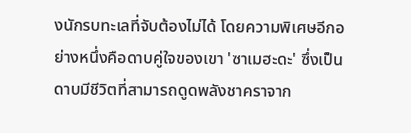งนักรบทะเลที่จับต้องไม่ได้ โดยความพิเศษอีกอย่างหนึ่งคือดาบคู่ใจของเขา 'ซาเมฮะดะ' ซึ่งเป็นดาบมีชีวิตที่สามารถดูดพลังชาคราจาก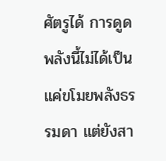ศัตรูได้ การดูดพลังนี้ไม่ได้เป็นแค่ขโมยพลังธรรมดา แต่ยังสา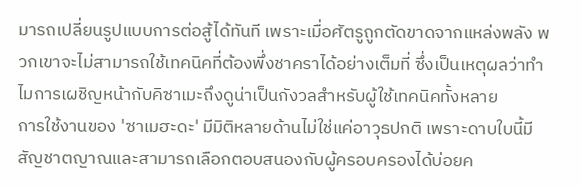มารถเปลี่ยนรูปแบบการต่อสู้ได้ทันที เพราะเมื่อศัตรูถูกตัดขาดจากแหล่งพลัง พวกเขาจะไม่สามารถใช้เทคนิคที่ต้องพึ่งชาคราได้อย่างเต็มที่ ซึ่งเป็นเหตุผลว่าทำไมการเผชิญหน้ากับคิซาเมะถึงดูน่าเป็นกังวลสำหรับผู้ใช้เทคนิคทั้งหลาย
การใช้งานของ 'ซาเมฮะดะ' มีมิติหลายด้านไม่ใช่แค่อาวุธปกติ เพราะดาบใบนี้มีสัญชาตญาณและสามารถเลือกตอบสนองกับผู้ครอบครองได้บ่อยค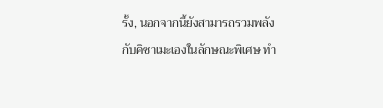รั้ง, นอกจากนี้ยังสามารถรวมพลังกับคิซาเมะเองในลักษณะพิเศษ ทำ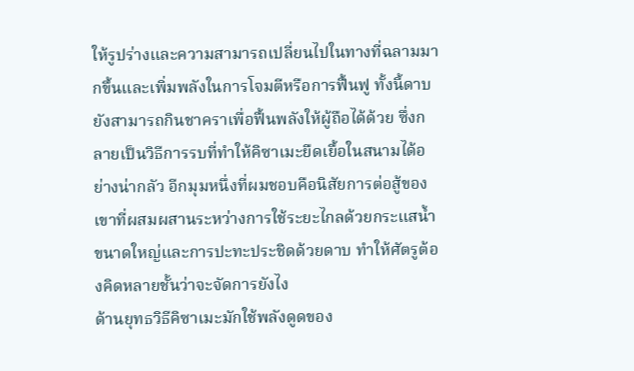ให้รูปร่างและความสามารถเปลี่ยนไปในทางที่ฉลามมากขึ้นและเพิ่มพลังในการโจมตีหรือการฟื้นฟู ทั้งนี้ดาบยังสามารถกินชาคราเพื่อฟื้นพลังให้ผู้ถือได้ด้วย ซึ่งกลายเป็นวิธีการรบที่ทำให้คิซาเมะยืดเยื้อในสนามได้อย่างน่ากลัว อีกมุมหนึ่งที่ผมชอบคือนิสัยการต่อสู้ของเขาที่ผสมผสานระหว่างการใช้ระยะไกลด้วยกระแสน้ำขนาดใหญ่และการปะทะประชิดด้วยดาบ ทำให้ศัตรูต้องคิดหลายชั้นว่าจะจัดการยังไง
ด้านยุทธวิธีคิซาเมะมักใช้พลังดูดของ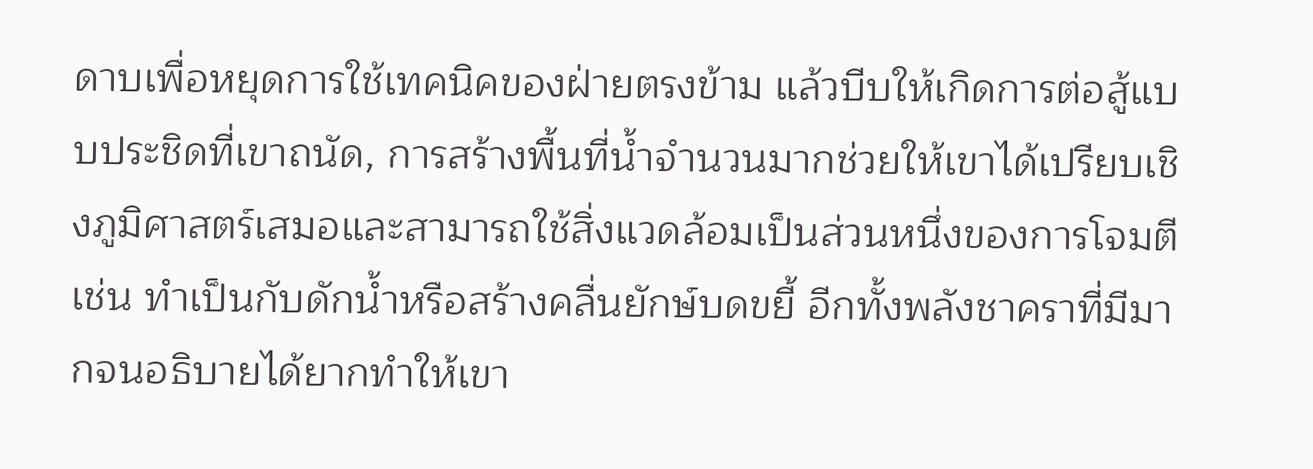ดาบเพื่อหยุดการใช้เทคนิคของฝ่ายตรงข้าม แล้วบีบให้เกิดการต่อสู้แบบประชิดที่เขาถนัด, การสร้างพื้นที่น้ำจำนวนมากช่วยให้เขาได้เปรียบเชิงภูมิศาสตร์เสมอและสามารถใช้สิ่งแวดล้อมเป็นส่วนหนึ่งของการโจมตี เช่น ทำเป็นกับดักน้ำหรือสร้างคลื่นยักษ์บดขยี้ อีกทั้งพลังชาคราที่มีมากจนอธิบายได้ยากทำให้เขา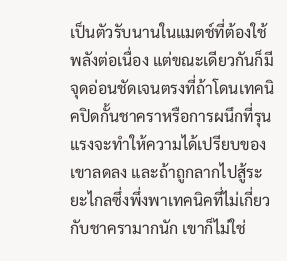เป็นตัวรับนานในแมตช์ที่ต้องใช้พลังต่อเนื่อง แต่ขณะเดียวกันก็มีจุดอ่อนชัดเจนตรงที่ถ้าโดนเทคนิคปิดกั้นชาคราหรือการผนึกที่รุนแรงจะทำให้ความได้เปรียบของเขาลดลง และถ้าถูกลากไปสู้ระยะไกลซึ่งพึ่งพาเทคนิคที่ไม่เกี่ยวกับชาครามากนัก เขาก็ไม่ใช่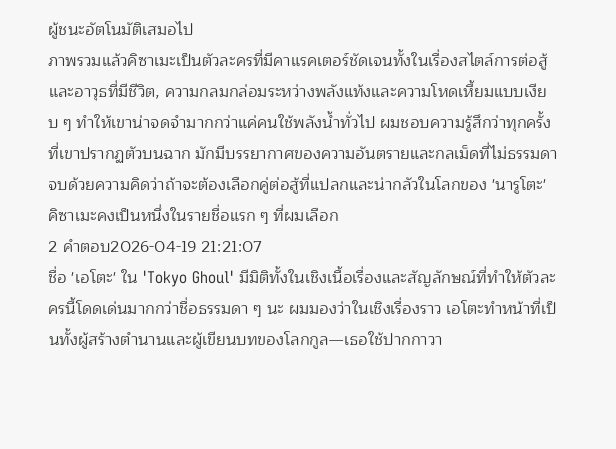ผู้ชนะอัตโนมัติเสมอไป
ภาพรวมแล้วคิซาเมะเป็นตัวละครที่มีคาแรคเตอร์ชัดเจนทั้งในเรื่องสไตล์การต่อสู้และอาวุธที่มีชีวิต, ความกลมกล่อมระหว่างพลังแท้งและความโหดเหี้ยมแบบเงียบ ๆ ทำให้เขาน่าจดจำมากกว่าแค่คนใช้พลังน้ำทั่วไป ผมชอบความรู้สึกว่าทุกครั้งที่เขาปรากฏตัวบนฉาก มักมีบรรยากาศของความอันตรายและกลเม็ดที่ไม่ธรรมดา จบด้วยความคิดว่าถ้าจะต้องเลือกคู่ต่อสู้ที่แปลกและน่ากลัวในโลกของ 'นารูโตะ' คิซาเมะคงเป็นหนึ่งในรายชื่อแรก ๆ ที่ผมเลือก
2 คำตอบ2026-04-19 21:21:07
ชื่อ 'เอโตะ' ใน 'Tokyo Ghoul' มีมิติทั้งในเชิงเนื้อเรื่องและสัญลักษณ์ที่ทำให้ตัวละครนี้โดดเด่นมากกว่าชื่อธรรมดา ๆ นะ ผมมองว่าในเชิงเรื่องราว เอโตะทำหน้าที่เป็นทั้งผู้สร้างตำนานและผู้เขียนบทของโลกกูล—เธอใช้ปากกาวา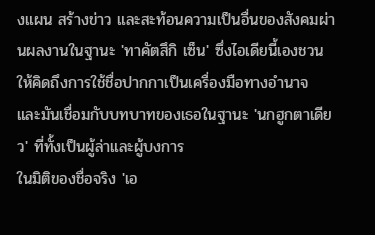งแผน สร้างข่าว และสะท้อนความเป็นอื่นของสังคมผ่านผลงานในฐานะ 'ทาคัตสึกิ เซ็น' ซึ่งไอเดียนี้เองชวนให้คิดถึงการใช้ชื่อปากกาเป็นเครื่องมือทางอำนาจ และมันเชื่อมกับบทบาทของเธอในฐานะ 'นกฮูกตาเดียว' ที่ทั้งเป็นผู้ล่าและผู้บงการ
ในมิติของชื่อจริง 'เอ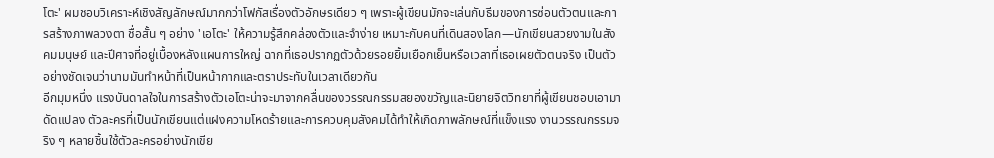โตะ' ผมชอบวิเคราะห์เชิงสัญลักษณ์มากกว่าโฟกัสเรื่องตัวอักษรเดียว ๆ เพราะผู้เขียนมักจะเล่นกับธีมของการซ่อนตัวตนและการสร้างภาพลวงตา ชื่อสั้น ๆ อย่าง 'เอโตะ' ให้ความรู้สึกคล่องตัวและจำง่าย เหมาะกับคนที่เดินสองโลก—นักเขียนสวยงามในสังคมมนุษย์ และปีศาจที่อยู่เบื้องหลังแผนการใหญ่ ฉากที่เธอปรากฏตัวด้วยรอยยิ้มเยือกเย็นหรือเวลาที่เธอเผยตัวตนจริง เป็นตัวอย่างชัดเจนว่านามมันทำหน้าที่เป็นหน้ากากและตราประทับในเวลาเดียวกัน
อีกมุมหนึ่ง แรงบันดาลใจในการสร้างตัวเอโตะน่าจะมาจากคลื่นของวรรณกรรมสยองขวัญและนิยายจิตวิทยาที่ผู้เขียนชอบเอามาดัดแปลง ตัวละครที่เป็นนักเขียนแต่แฝงความโหดร้ายและการควบคุมสังคมได้ทำให้เกิดภาพลักษณ์ที่แข็งแรง งานวรรณกรรมจริง ๆ หลายชิ้นใช้ตัวละครอย่างนักเขีย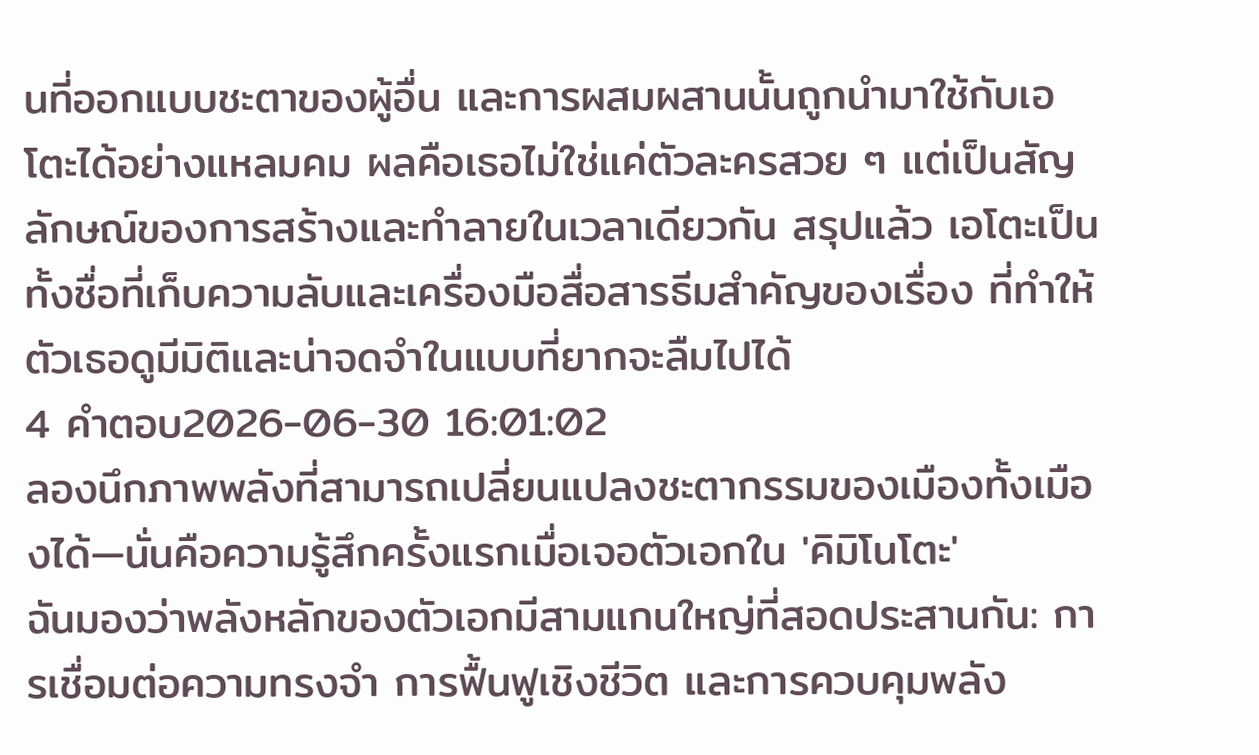นที่ออกแบบชะตาของผู้อื่น และการผสมผสานนั้นถูกนำมาใช้กับเอโตะได้อย่างแหลมคม ผลคือเธอไม่ใช่แค่ตัวละครสวย ๆ แต่เป็นสัญลักษณ์ของการสร้างและทำลายในเวลาเดียวกัน สรุปแล้ว เอโตะเป็นทั้งชื่อที่เก็บความลับและเครื่องมือสื่อสารธีมสำคัญของเรื่อง ที่ทำให้ตัวเธอดูมีมิติและน่าจดจำในแบบที่ยากจะลืมไปได้
4 คำตอบ2026-06-30 16:01:02
ลองนึกภาพพลังที่สามารถเปลี่ยนแปลงชะตากรรมของเมืองทั้งเมืองได้—นั่นคือความรู้สึกครั้งแรกเมื่อเจอตัวเอกใน 'คิมิโนโตะ'
ฉันมองว่าพลังหลักของตัวเอกมีสามแกนใหญ่ที่สอดประสานกัน: การเชื่อมต่อความทรงจำ การฟื้นฟูเชิงชีวิต และการควบคุมพลัง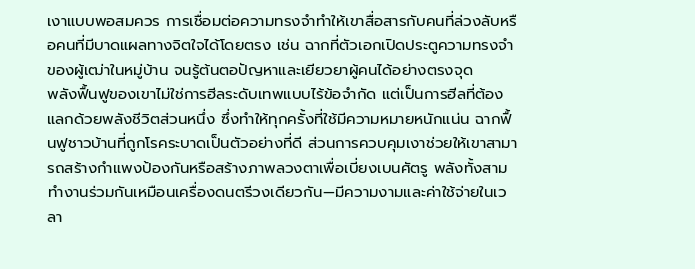เงาแบบพอสมควร การเชื่อมต่อความทรงจำทำให้เขาสื่อสารกับคนที่ล่วงลับหรือคนที่มีบาดแผลทางจิตใจได้โดยตรง เช่น ฉากที่ตัวเอกเปิดประตูความทรงจำของผู้เฒ่าในหมู่บ้าน จนรู้ต้นตอปัญหาและเยียวยาผู้คนได้อย่างตรงจุด
พลังฟื้นฟูของเขาไม่ใช่การฮีลระดับเทพแบบไร้ข้อจำกัด แต่เป็นการฮีลที่ต้องแลกด้วยพลังชีวิตส่วนหนึ่ง ซึ่งทำให้ทุกครั้งที่ใช้มีความหมายหนักแน่น ฉากฟื้นฟูชาวบ้านที่ถูกโรคระบาดเป็นตัวอย่างที่ดี ส่วนการควบคุมเงาช่วยให้เขาสามารถสร้างกำแพงป้องกันหรือสร้างภาพลวงตาเพื่อเบี่ยงเบนศัตรู พลังทั้งสามทำงานร่วมกันเหมือนเครื่องดนตรีวงเดียวกัน—มีความงามและค่าใช้จ่ายในเวลา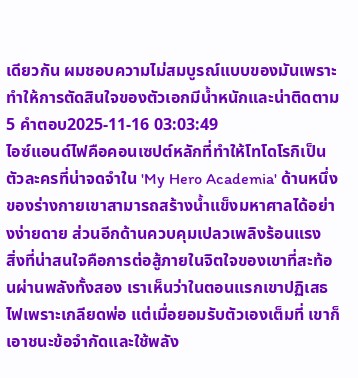เดียวกัน ผมชอบความไม่สมบูรณ์แบบของมันเพราะทำให้การตัดสินใจของตัวเอกมีน้ำหนักและน่าติดตาม
5 คำตอบ2025-11-16 03:03:49
ไอซ์แอนด์ไฟคือคอนเซปต์หลักที่ทำให้โทโดโรกิเป็นตัวละครที่น่าจดจำใน 'My Hero Academia' ด้านหนึ่งของร่างกายเขาสามารถสร้างน้ำแข็งมหาศาลได้อย่างง่ายดาย ส่วนอีกด้านควบคุมเปลวเพลิงร้อนแรง
สิ่งที่น่าสนใจคือการต่อสู้ภายในจิตใจของเขาที่สะท้อนผ่านพลังทั้งสอง เราเห็นว่าในตอนแรกเขาปฏิเสธไฟเพราะเกลียดพ่อ แต่เมื่อยอมรับตัวเองเต็มที่ เขาก็เอาชนะข้อจำกัดและใช้พลัง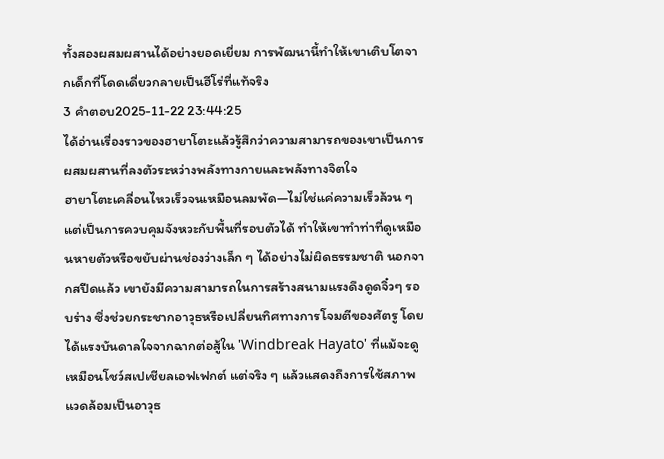ทั้งสองผสมผสานได้อย่างยอดเยี่ยม การพัฒนานี้ทำให้เขาเติบโตจากเด็กที่โดดเดี่ยวกลายเป็นฮีโร่ที่แท้จริง
3 คำตอบ2025-11-22 23:44:25
ได้อ่านเรื่องราวของฮายาโตะแล้วรู้สึกว่าความสามารถของเขาเป็นการผสมผสานที่ลงตัวระหว่างพลังทางกายและพลังทางจิตใจ
ฮายาโตะเคลื่อนไหวเร็วจนเหมือนลมพัด—ไม่ใช่แค่ความเร็วล้วน ๆ แต่เป็นการควบคุมจังหวะกับพื้นที่รอบตัวได้ ทำให้เขาทำท่าที่ดูเหมือนหายตัวหรือขยับผ่านช่องว่างเล็ก ๆ ได้อย่างไม่ผิดธรรมชาติ นอกจากสปีดแล้ว เขายังมีความสามารถในการสร้างสนามแรงดึงดูดจิ๋วๆ รอบร่าง ซึ่งช่วยกระชากอาวุธหรือเปลี่ยนทิศทางการโจมตีของศัตรู โดยได้แรงบันดาลใจจากฉากต่อสู้ใน 'Windbreak Hayato' ที่แม้จะดูเหมือนโชว์สเปเชียลเอฟเฟกต์ แต่จริง ๆ แล้วแสดงถึงการใช้สภาพแวดล้อมเป็นอาวุธ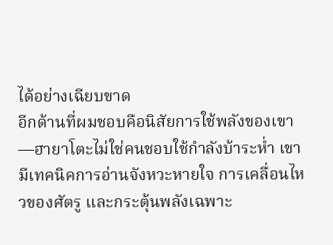ได้อย่างเฉียบขาด
อีกด้านที่ผมชอบคือนิสัยการใช้พลังของเขา—ฮายาโตะไม่ใช่คนชอบใช้กำลังบ้าระห่ำ เขามีเทคนิคการอ่านจังหวะหายใจ การเคลื่อนไหวของศัตรู และกระตุ้นพลังเฉพาะ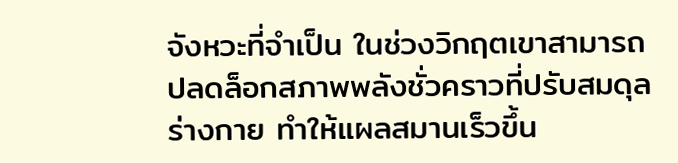จังหวะที่จำเป็น ในช่วงวิกฤตเขาสามารถปลดล็อกสภาพพลังชั่วคราวที่ปรับสมดุลร่างกาย ทำให้แผลสมานเร็วขึ้น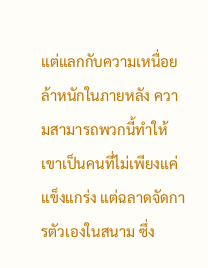แต่แลกกับความเหนื่อยล้าหนักในภายหลัง ความสามารถพวกนี้ทำให้เขาเป็นคนที่ไม่เพียงแค่แข็งแกร่ง แต่ฉลาดจัดการตัวเองในสนาม ซึ่ง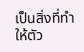เป็นสิ่งที่ทำให้ตัว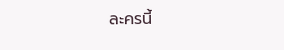ละครนี้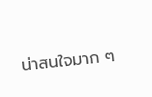น่าสนใจมาก ๆ